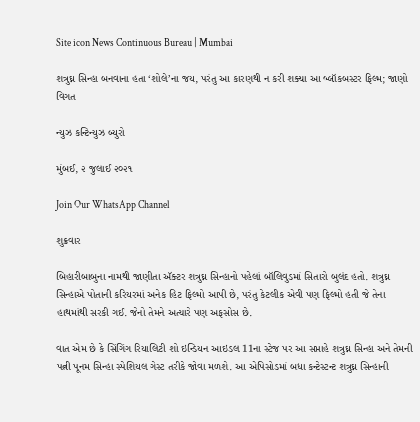Site icon News Continuous Bureau | Mumbai

શત્રુઘ્ન સિન્હા બનવાના હતા ‘શોલે’ના જય, પરંતુ આ કારણથી ન કરી શક્યા આ બ્લૉકબસ્ટર ફિલ્મ; જાણો વિગત

ન્યુઝ કન્ટિન્યુઝ બ્યુરો

મુંબઈ, ૨ જુલાઈ ૨૦૨૧

Join Our WhatsApp Channel

શુક્રવાર

બિહારીબાબુના નામથી જાણીતા ઍક્ટર શત્રુઘ્ન સિન્હાનો પહેલાં બૉલિવુડમાં સિતારો બુલંદ હતો. શત્રુઘ્ન સિન્હાએ પોતાની કરિયરમાં અનેક હિટ ફિલ્મો આપી છે, પરંતુ કેટલીક એવી પણ ફિલ્મો હતી જે તેના હાથમાંથી સરકી ગઈ. જેનો તેમને અત્યારે પણ અફસોસ છે.

વાત એમ છે કે સિંગિંગ રિયાલિટી શો ઇન્ડિયન આઇડલ 11ના સ્ટેજ પર આ સપ્તાહે શત્રુઘ્ન સિન્હા અને તેમની પત્ની પૂનમ સિન્હા સ્પેશિયલ ગેસ્ટ તરીકે જોવા મળશે. આ એપિસોડમાં બધા કન્ટેસ્ટન્ટ શત્રુઘ્ન સિન્હાની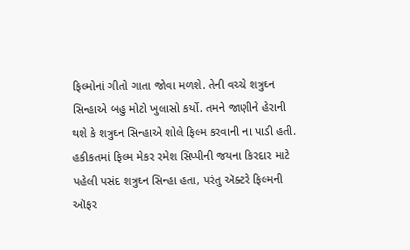ફિલ્મોનાં ગીતો ગાતા જોવા મળશે. તેની વચ્ચે શત્રુઘ્ન સિન્હાએ બહુ મોટો ખુલાસો કર્યો. તમને જાણીને હેરાની થશે કે શત્રુઘ્ન સિન્હાએ શોલે ફિલ્મ કરવાની ના પાડી હતી. હકીકતમાં ફિલ્મ મેકર રમેશ સિપ્પીની જયના કિરદાર માટે પહેલી પસંદ શત્રુઘ્ન સિન્હા હતા, પરંતુ ઍક્ટરે ફિલ્મની ઑફર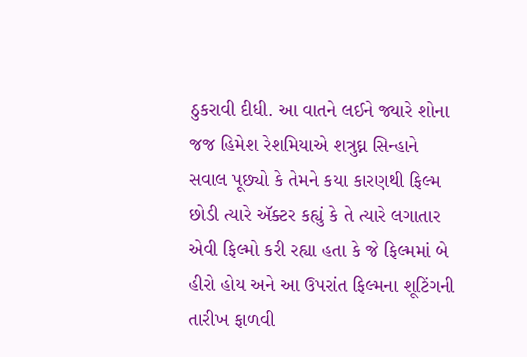ઠુકરાવી દીધી. આ વાતને લઈને જ્યારે શોના જજ હિમેશ રેશમિયાએ શત્રુઘ્ન સિન્હાને સવાલ પૂછ્યો કે તેમને કયા કારણથી ફિલ્મ છોડી ત્યારે ઍક્ટર કહ્યું કે તે ત્યારે લગાતાર એવી ફિલ્મો કરી રહ્યા હતા કે જે ફિલ્મમાં બે હીરો હોય અને આ ઉપરાંત ફિલ્મના શૂટિંગની તારીખ ફાળવી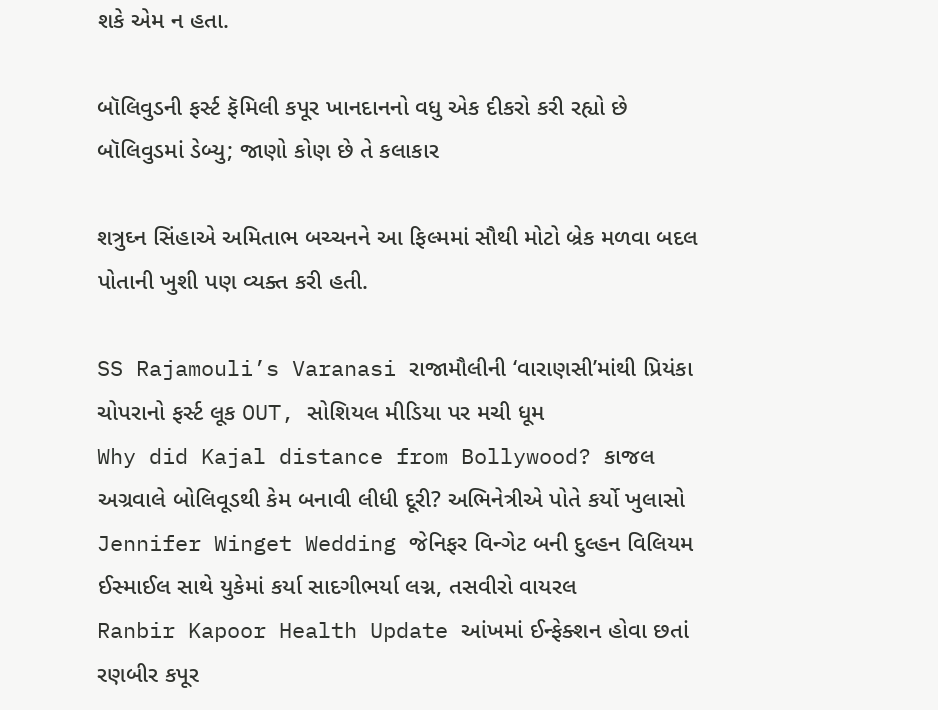શકે એમ ન હતા.

બૉલિવુડની ફર્સ્ટ ફૅમિલી કપૂર ખાનદાનનો વધુ એક દીકરો કરી રહ્યો છે બૉલિવુડમાં ડેબ્યુ; જાણો કોણ છે તે કલાકાર

શત્રુઘ્ન સિંહાએ અમિતાભ બચ્ચનને આ ફિલ્મમાં સૌથી મોટો બ્રેક મળવા બદલ પોતાની ખુશી પણ વ્યક્ત કરી હતી.

SS Rajamouli’s Varanasi રાજામૌલીની ‘વારાણસી’માંથી પ્રિયંકા ચોપરાનો ફર્સ્ટ લૂક OUT, સોશિયલ મીડિયા પર મચી ધૂમ
Why did Kajal distance from Bollywood? કાજલ અગ્રવાલે બોલિવૂડથી કેમ બનાવી લીધી દૂરી? અભિનેત્રીએ પોતે કર્યો ખુલાસો
Jennifer Winget Wedding જેનિફર વિન્ગેટ બની દુલ્હન વિલિયમ ઈસ્માઈલ સાથે યુકેમાં કર્યા સાદગીભર્યા લગ્ન, તસવીરો વાયરલ
Ranbir Kapoor Health Update આંખમાં ઈન્ફેક્શન હોવા છતાં રણબીર કપૂર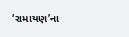‘રામાયણ’ના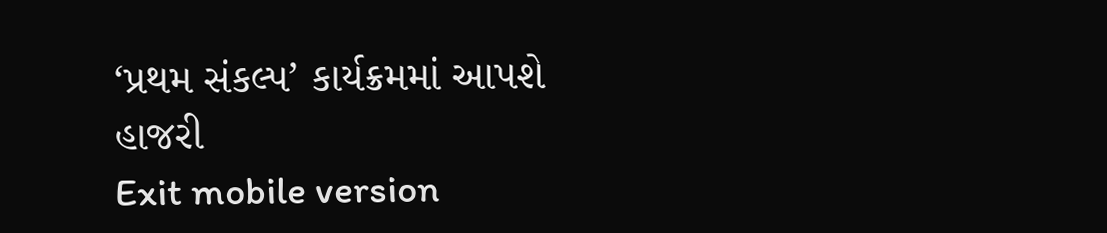‘પ્રથમ સંકલ્પ’ કાર્યક્રમમાં આપશે હાજરી
Exit mobile version